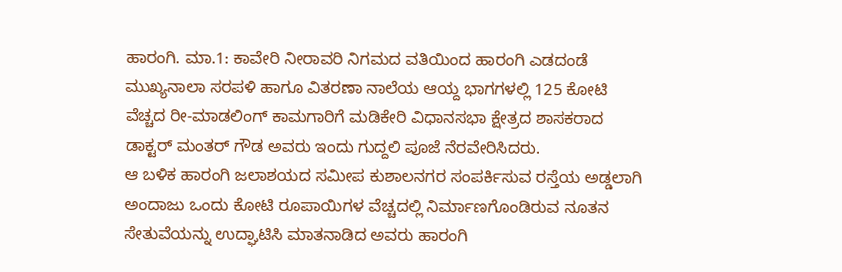ಹಾರಂಗಿ. ಮಾ.1: ಕಾವೇರಿ ನೀರಾವರಿ ನಿಗಮದ ವತಿಯಿಂದ ಹಾರಂಗಿ ಎಡದಂಡೆ ಮುಖ್ಯನಾಲಾ ಸರಪಳಿ ಹಾಗೂ ವಿತರಣಾ ನಾಲೆಯ ಆಯ್ದ ಭಾಗಗಳಲ್ಲಿ 125 ಕೋಟಿ ವೆಚ್ಚದ ರೀ-ಮಾಡಲಿಂಗ್ ಕಾಮಗಾರಿಗೆ ಮಡಿಕೇರಿ ವಿಧಾನಸಭಾ ಕ್ಷೇತ್ರದ ಶಾಸಕರಾದ ಡಾಕ್ಟರ್ ಮಂತರ್ ಗೌಡ ಅವರು ಇಂದು ಗುದ್ದಲಿ ಪೂಜೆ ನೆರವೇರಿಸಿದರು.
ಆ ಬಳಿಕ ಹಾರಂಗಿ ಜಲಾಶಯದ ಸಮೀಪ ಕುಶಾಲನಗರ ಸಂಪರ್ಕಿಸುವ ರಸ್ತೆಯ ಅಡ್ಡಲಾಗಿ ಅಂದಾಜು ಒಂದು ಕೋಟಿ ರೂಪಾಯಿಗಳ ವೆಚ್ಚದಲ್ಲಿ ನಿರ್ಮಾಣಗೊಂಡಿರುವ ನೂತನ ಸೇತುವೆಯನ್ನು ಉದ್ಘಾಟಿಸಿ ಮಾತನಾಡಿದ ಅವರು ಹಾರಂಗಿ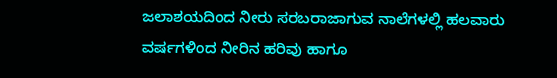ಜಲಾಶಯದಿಂದ ನೀರು ಸರಬರಾಜಾಗುವ ನಾಲೆಗಳಲ್ಲಿ ಹಲವಾರು ವರ್ಷಗಳಿಂದ ನೀರಿನ ಹರಿವು ಹಾಗೂ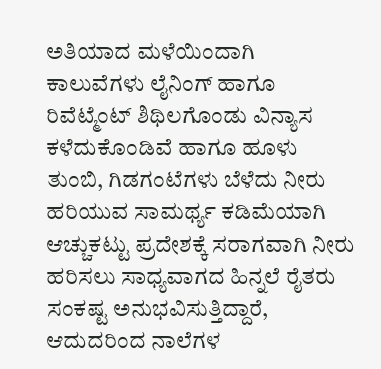ಅತಿಯಾದ ಮಳೆಯಿಂದಾಗಿ ಕಾಲುವೆಗಳು ಲೈನಿಂಗ್ ಹಾಗೂ ರಿವೆಟ್ಮೆಂಟ್ ಶಿಥಿಲಗೊಂಡು ವಿನ್ಯಾಸ ಕಳೆದುಕೊಂಡಿವೆ ಹಾಗೂ ಹೂಳು ತುಂಬಿ, ಗಿಡಗಂಟೆಗಳು ಬೆಳೆದು ನೀರು ಹರಿಯುವ ಸಾಮರ್ಥ್ಯ ಕಡಿಮೆಯಾಗಿ ಆಚ್ಚುಕಟ್ಟು ಪ್ರದೇಶಕ್ಕೆ ಸರಾಗವಾಗಿ ನೀರು ಹರಿಸಲು ಸಾಧ್ಯವಾಗದ ಹಿನ್ನಲೆ ರೈತರು ಸಂಕಷ್ಟ ಅನುಭವಿಸುತ್ತಿದ್ದಾರೆ, ಆದುದರಿಂದ ನಾಲೆಗಳ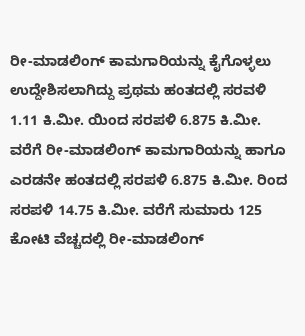ರೀ-ಮಾಡಲಿಂಗ್ ಕಾಮಗಾರಿಯನ್ನು ಕೈಗೊಳ್ಳಲು ಉದ್ದೇಶಿಸಲಾಗಿದ್ದು ಪ್ರಥಮ ಹಂತದಲ್ಲಿ ಸರವಳಿ 1.11 ಕಿ.ಮೀ. ಯಿಂದ ಸರಪಳಿ 6.875 ಕಿ.ಮೀ. ವರೆಗೆ ರೀ-ಮಾಡಲಿಂಗ್ ಕಾಮಗಾರಿಯನ್ನು ಹಾಗೂ ಎರಡನೇ ಹಂತದಲ್ಲಿ ಸರಪಳಿ 6.875 ಕಿ.ಮೀ. ರಿಂದ ಸರಪಳಿ 14.75 ಕಿ.ಮೀ. ವರೆಗೆ ಸುಮಾರು 125 ಕೋಟಿ ವೆಚ್ಚದಲ್ಲಿ ರೀ-ಮಾಡಲಿಂಗ್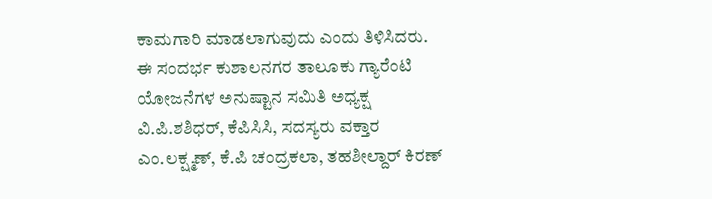ಕಾಮಗಾರಿ ಮಾಡಲಾಗುವುದು ಎಂದು ತಿಳಿಸಿದರು.
ಈ ಸಂದರ್ಭ ಕುಶಾಲನಗರ ತಾಲೂಕು ಗ್ಯಾರೆಂಟಿ ಯೋಜನೆಗಳ ಅನುಷ್ಟಾನ ಸಮಿತಿ ಅಧ್ಯಕ್ಷ ವಿ.ಪಿ.ಶಶಿಧರ್, ಕೆಪಿಸಿಸಿ, ಸದಸ್ಯರು ವಕ್ತಾರ ಎಂ.ಲಕ್ಷ್ಮಣ್, ಕೆ.ಪಿ ಚಂದ್ರಕಲಾ, ತಹಶೀಲ್ದಾರ್ ಕಿರಣ್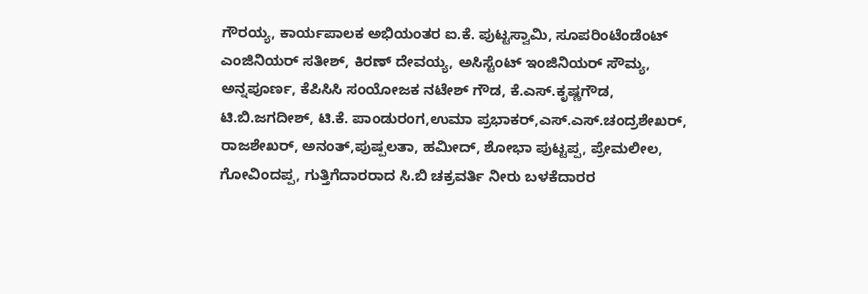ಗೌರಯ್ಯ, ಕಾರ್ಯಪಾಲಕ ಅಭಿಯಂತರ ಐ.ಕೆ. ಪುಟ್ಟಸ್ವಾಮಿ, ಸೂಪರಿಂಟೆಂಡೆಂಟ್ ಎಂಜಿನಿಯರ್ ಸತೀಶ್, ಕಿರಣ್ ದೇವಯ್ಯ, ಅಸಿಸ್ಟೆಂಟ್ ಇಂಜಿನಿಯರ್ ಸೌಮ್ಯ, ಅನ್ನಪೂರ್ಣ, ಕೆಪಿಸಿಸಿ ಸಂಯೋಜಕ ನಟೇಶ್ ಗೌಡ, ಕೆ.ಎಸ್.ಕೃಷ್ಣಗೌಡ, ಟಿ.ಬಿ.ಜಗದೀಶ್, ಟಿ.ಕೆ. ಪಾಂಡುರಂಗ,ಉಮಾ ಪ್ರಭಾಕರ್,ಎಸ್.ಎಸ್.ಚಂದ್ರಶೇಖರ್, ರಾಜಶೇಖರ್, ಅನಂತ್,ಪುಷ್ಪಲತಾ, ಹಮೀದ್, ಶೋಭಾ ಪುಟ್ಟಪ್ಪ, ಪ್ರೇಮಲೀಲ, ಗೋವಿಂದಪ್ಪ, ಗುತ್ತಿಗೆದಾರರಾದ ಸಿ.ಬಿ ಚಕ್ರವರ್ತಿ ನೀರು ಬಳಕೆದಾರರ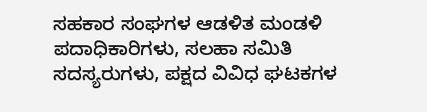ಸಹಕಾರ ಸಂಘಗಳ ಆಡಳಿತ ಮಂಡಳಿ ಪದಾಧಿಕಾರಿಗಳು, ಸಲಹಾ ಸಮಿತಿ ಸದಸ್ಯರುಗಳು, ಪಕ್ಷದ ವಿವಿಧ ಘಟಕಗಳ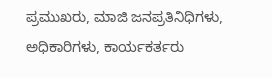ಪ್ರಮುಖರು, ಮಾಜಿ ಜನಪ್ರತಿನಿಧಿಗಳು, ಅಧಿಕಾರಿಗಳು, ಕಾರ್ಯಕರ್ತರು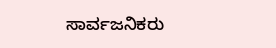ಸಾರ್ವಜನಿಕರು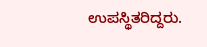ಉಪಸ್ಥಿತರಿದ್ದರು.